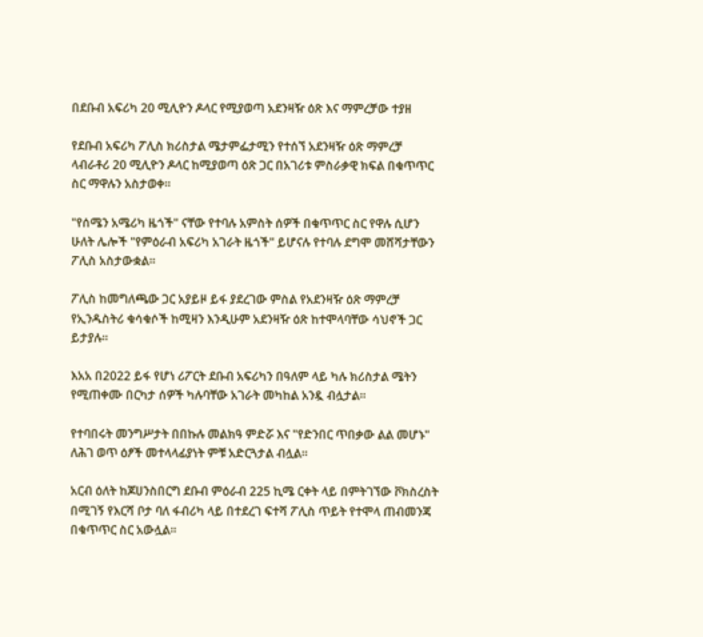በደቡብ አፍሪካ 20 ሚሊዮን ዶላር የሚያወጣ አደንዛዥ ዕጽ እና ማምረቻው ተያዘ

የደቡብ አፍሪካ ፖሊስ ክሪስታል ሜታምፌታሚን የተሰኘ አደንዛዥ ዕጽ ማምረቻ ላብራቶሪ 20 ሚሊዮን ዶላር ከሚያወጣ ዕጽ ጋር በአገሪቱ ምስራቃዊ ክፍል በቁጥጥር ስር ማዋሉን አስታወቀ።

"የሰሜን አሜሪካ ዜጎች" ናቸው የተባሉ አምስት ሰዎች በቁጥጥር ስር የዋሉ ሲሆን ሁለት ሌሎች "የምዕራብ አፍሪካ አገራት ዜጎች" ይሆናሉ የተባሉ ደግሞ መሸሻታቸውን ፖሊስ አስታውቋል።

ፖሊስ ከመግለጫው ጋር አያይዞ ይፋ ያደረገው ምስል የአደንዛዥ ዕጽ ማምረቻ የኢንዱስትሪ ቁሳቁሶች ከሚዛን እንዲሁም አደንዛዥ ዕጽ ከተሞላባቸው ሳህኖች ጋር ይታያሉ።

እአአ በ2022 ይፋ የሆነ ሪፖርት ደቡብ አፍሪካን በዓለም ላይ ካሉ ክሪስታል ሜትን የሚጠቀሙ በርካታ ሰዎች ካሉባቸው አገራት መካከል አንዷ ብሏታል።

የተባበሩት መንግሥታት በበኩሉ መልክዓ ምድሯ እና "የድንበር ጥበቃው ልል መሆኑ" ለሕገ ወጥ ዕፆች መተላላፊያነት ምቹ አድርጓታል ብሏል።

አርብ ዕለት ከጆሀንስበርግ ደቡብ ምዕራብ 225 ኪሜ ርቀት ላይ በምትገኘው ቮክስረስት በሚገኝ የእርሻ ቦታ ባለ ፋብሪካ ላይ በተደረገ ፍተሻ ፖሊስ ጥይት የተሞላ ጠብመንጃ በቁጥጥር ስር አውሏል።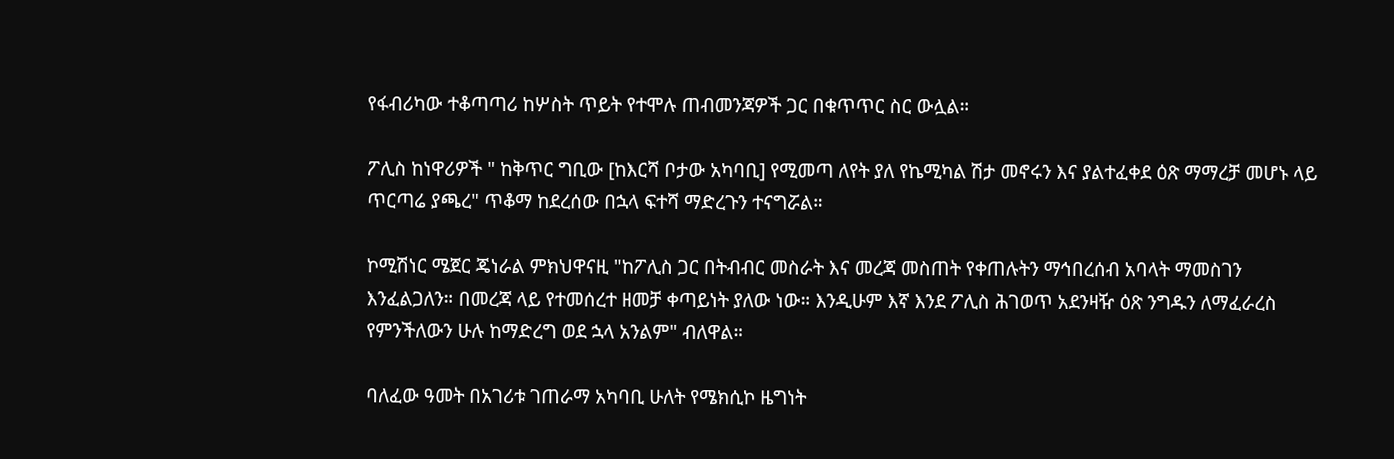የፋብሪካው ተቆጣጣሪ ከሦስት ጥይት የተሞሉ ጠብመንጃዎች ጋር በቁጥጥር ስር ውሏል።

ፖሊስ ከነዋሪዎች " ከቅጥር ግቢው [ከእርሻ ቦታው አካባቢ] የሚመጣ ለየት ያለ የኬሚካል ሽታ መኖሩን እና ያልተፈቀደ ዕጽ ማማረቻ መሆኑ ላይ ጥርጣሬ ያጫረ" ጥቆማ ከደረሰው በኋላ ፍተሻ ማድረጉን ተናግሯል።

ኮሚሽነር ሜጀር ጄነራል ምክህዋናዚ "ከፖሊስ ጋር በትብብር መስራት እና መረጃ መስጠት የቀጠሉትን ማኅበረሰብ አባላት ማመስገን እንፈልጋለን። በመረጃ ላይ የተመሰረተ ዘመቻ ቀጣይነት ያለው ነው። እንዲሁም እኛ እንደ ፖሊስ ሕገወጥ አደንዛዥ ዕጽ ንግዱን ለማፈራረስ የምንችለውን ሁሉ ከማድረግ ወደ ኋላ አንልም" ብለዋል።

ባለፈው ዓመት በአገሪቱ ገጠራማ አካባቢ ሁለት የሜክሲኮ ዜግነት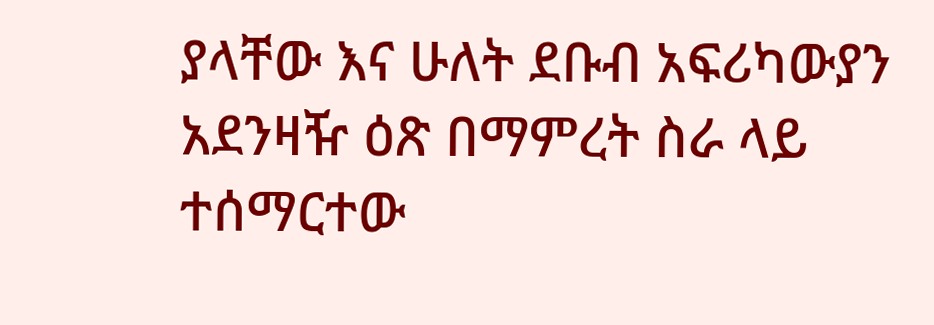ያላቸው እና ሁለት ደቡብ አፍሪካውያን አደንዛዥ ዕጽ በማምረት ስራ ላይ ተሰማርተው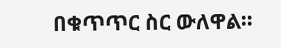በቁጥጥር ስር ውለዋል።